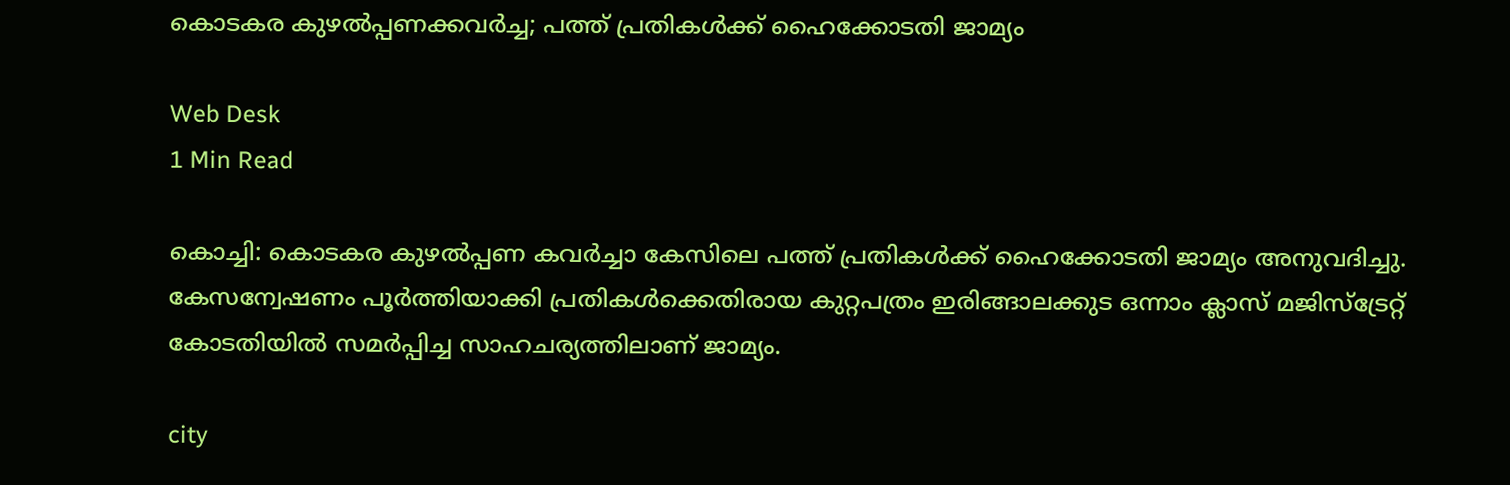കൊടകര കുഴല്‍പ്പണക്കവര്‍ച്ച; പത്ത് പ്രതികള്‍ക്ക് ഹൈക്കോടതി ജാമ്യം

Web Desk
1 Min Read

കൊച്ചി: കൊടകര കുഴല്‍പ്പണ കവര്‍ച്ചാ കേസിലെ പത്ത് പ്രതികള്‍ക്ക് ഹൈക്കോടതി ജാമ്യം അനുവദിച്ചു. കേസന്വേഷണം പൂര്‍ത്തിയാക്കി പ്രതികള്‍ക്കെതിരായ കുറ്റപത്രം ഇരിങ്ങാലക്കുട ഒന്നാം ക്ലാസ് മജിസ്ട്രേറ്റ് കോടതിയില്‍ സമര്‍പ്പിച്ച സാഹചര്യത്തിലാണ് ജാമ്യം.

city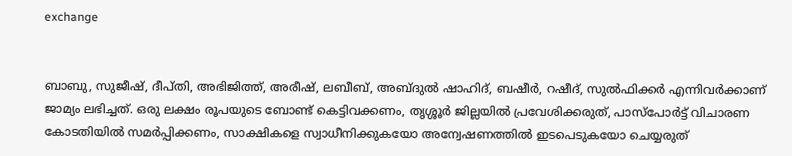exchange


ബാബു, സുജീഷ്, ദീപ്തി, അഭിജിത്ത്, അരീഷ്, ലബീബ്, അബ്ദുല്‍ ഷാഹിദ്, ബഷീര്‍, റഷീദ്, സുല്‍ഫിക്കര്‍ എന്നിവര്‍ക്കാണ് ജാമ്യം ലഭിച്ചത്. ഒരു ലക്ഷം രൂപയുടെ ബോണ്ട് കെട്ടിവക്കണം, തൃശ്ശൂര്‍ ജില്ലയില്‍ പ്രവേശിക്കരുത്, പാസ്പോര്‍ട്ട് വിചാരണ കോടതിയില്‍ സമര്‍പ്പിക്കണം, സാക്ഷികളെ സ്വാധീനിക്കുകയോ അന്വേഷണത്തില്‍ ഇടപെടുകയോ ചെയ്യരുത്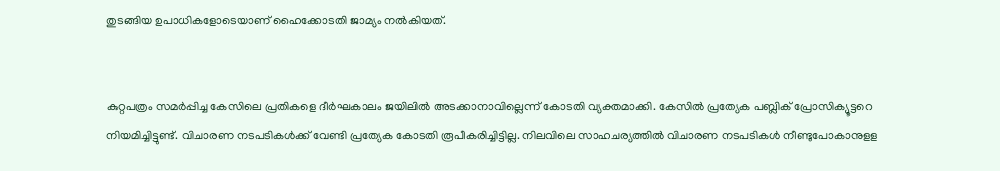തുടങ്ങിയ ഉപാധികളോടെയാണ് ഹൈക്കോടതി ജാമ്യം നല്‍കിയത്.


കുറ്റപത്രം സമര്‍പ്പിച്ച കേസിലെ പ്രതികളെ ദീര്‍ഘകാലം ജയിലില്‍ അടക്കാനാവില്ലെന്ന് കോടതി വ്യക്തമാക്കി. കേസില്‍ പ്രത്യേക പബ്ലിക് പ്രോസിക്യൂട്ടറെ നിയമിച്ചിട്ടുണ്ട്. വിചാരണ നടപടികള്‍ക്ക് വേണ്ടി പ്രത്യേക കോടതി രൂപീകരിച്ചിട്ടില്ല. നിലവിലെ സാഹചര്യത്തില്‍ വിചാരണ നടപടികള്‍ നീണ്ടുപോകാനുളള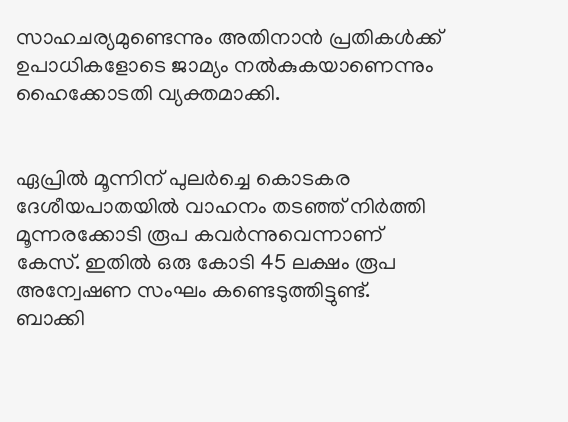സാഹചര്യമുണ്ടെന്നും അതിനാന്‍ പ്രതികള്‍ക്ക് ഉപാധികളോടെ ജാമ്യം നല്‍കുകയാണെന്നും ഹൈക്കോടതി വ്യക്തമാക്കി.


ഏപ്രില്‍ മൂന്നിന് പുലര്‍ച്ചെ കൊടകര ദേശീയപാതയില്‍ വാഹനം തടഞ്ഞ് നിര്‍ത്തി മൂന്നരക്കോടി രൂപ കവര്‍ന്നുവെന്നാണ് കേസ്. ഇതില്‍ ഒരു കോടി 45 ലക്ഷം രൂപ അന്വേഷണ സംഘം കണ്ടെടുത്തിട്ടുണ്ട്. ബാക്കി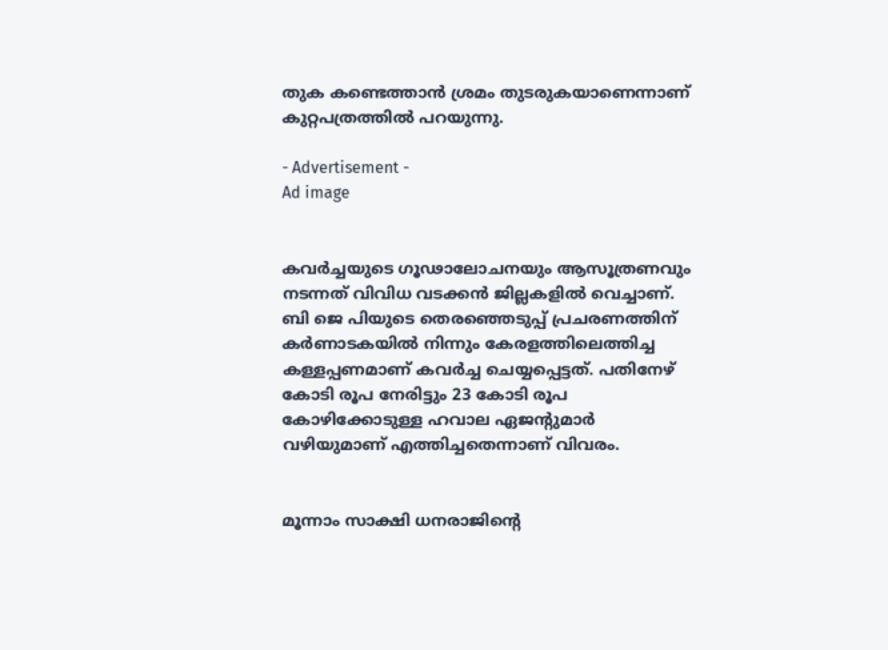തുക കണ്ടെത്താന്‍ ശ്രമം തുടരുകയാണെന്നാണ് കുറ്റപത്രത്തില്‍ പറയുന്നു.

- Advertisement -
Ad image


കവര്‍ച്ചയുടെ ഗൂഢാലോചനയും ആസൂത്രണവും നടന്നത് വിവിധ വടക്കന്‍ ജില്ലകളില്‍ വെച്ചാണ്. ബി ജെ പിയുടെ തെരഞ്ഞെടുപ്പ് പ്രചരണത്തിന് കര്‍ണാടകയില്‍ നിന്നും കേരളത്തിലെത്തിച്ച കള്ളപ്പണമാണ് കവര്‍ച്ച ചെയ്യപ്പെട്ടത്. പതിനേഴ് കോടി രൂപ നേരിട്ടും 23 കോടി രൂപ കോഴിക്കോടുള്ള ഹവാല ഏജന്റുമാര്‍ വഴിയുമാണ് എത്തിച്ചതെന്നാണ് വിവരം.


മൂന്നാം സാക്ഷി ധനരാജിന്റെ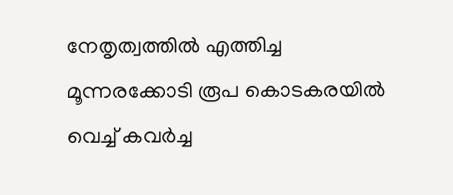നേതൃത്വത്തില്‍ എത്തിച്ച മൂന്നരക്കോടി രൂപ കൊടകരയില്‍ വെച്ച് കവര്‍ച്ച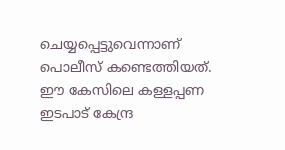ചെയ്യപ്പെട്ടുവെന്നാണ് പൊലീസ് കണ്ടെത്തിയത്. ഈ കേസിലെ കള്ളപ്പണ ഇടപാട് കേന്ദ്ര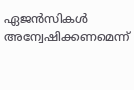ഏജന്‍സികള്‍ അന്വേഷിക്കണമെന്ന്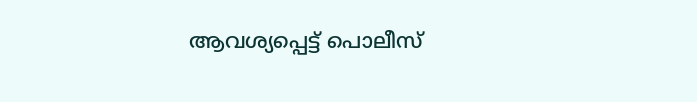ആവശ്യപ്പെട്ട് പൊലീസ്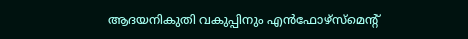ആദയനികുതി വകുപ്പിനും എന്‍ഫോഴ്സ്മെന്റ്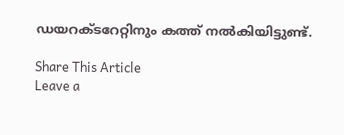ഡയറക്ടറേറ്റിനും കത്ത് നല്‍കിയിട്ടുണ്ട്.

Share This Article
Leave a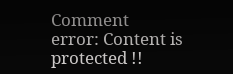Comment
error: Content is protected !!